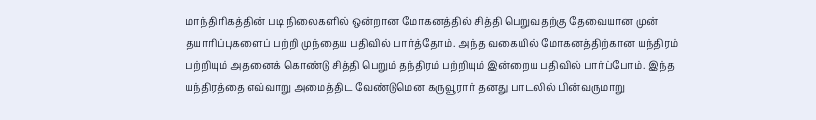மாந்திரிகத்தின் படி நிலைகளில் ஒன்றான மோகனத்தில் சித்தி பெறுவதற்கு தேவையான முன் தயாரிப்புகளைப் பற்றி முந்தைய பதிவில் பார்த்தோம். அந்த வகையில் மோகனத்திற்கான யந்திரம் பற்றியும் அதனைக் கொண்டு சித்தி பெறும் தந்திரம் பற்றியும் இன்றைய பதிவில் பார்ப்போம். இந்த யந்திரத்தை எவ்வாறு அமைத்திட வேண்டுமென கருவூரார் தனது பாடலில் பின்வருமாறு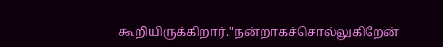கூறியிருக்கிறார்."நன்றாகச்சொல்லுகிறேன்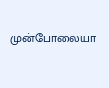முன்போலையா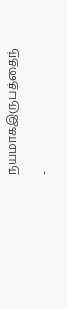நயமாகஇருபத்தைந்

-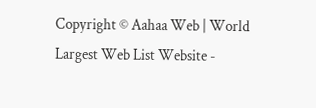Copyright © Aahaa Web | World Largest Web List Website -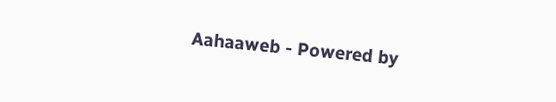Aahaaweb - Powered by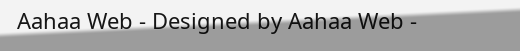Aahaa Web - Designed by Aahaa Web -